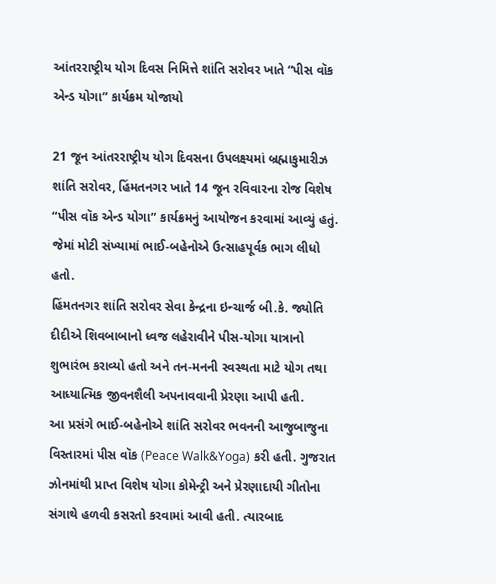આંતરરાષ્ટ્રીય યોગ દિવસ નિમિત્તે શાંતિ સરોવર ખાતે “પીસ વૉક એન્ડ યોગા” કાર્યક્રમ યોજાયો

21 જૂન આંતરરાષ્ટ્રીય યોગ દિવસના ઉપલક્ષ્યમાં બ્રહ્માકુમારીઝ શાંતિ સરોવર, હિંમતનગર ખાતે 14 જૂન રવિવારના રોજ વિશેષ “પીસ વૉક એન્ડ યોગા” કાર્યક્રમનું આયોજન કરવામાં આવ્યું હતું. જેમાં મોટી સંખ્યામાં ભાઈ-બહેનોએ ઉત્સાહપૂર્વક ભાગ લીધો હતો.
હિંમતનગર શાંતિ સરોવર સેવા કેન્દ્રના ઇન્ચાર્જ બી.કે. જ્યોતિ દીદીએ શિવબાબાનો ધ્વજ લહેરાવીને પીસ-યોગા યાત્રાનો શુભારંભ કરાવ્યો હતો અને તન-મનની સ્વસ્થતા માટે યોગ તથા આધ્યાત્મિક જીવનશૈલી અપનાવવાની પ્રેરણા આપી હતી.
આ પ્રસંગે ભાઈ-બહેનોએ શાંતિ સરોવર ભવનની આજુબાજુના વિસ્તારમાં પીસ વૉક (Peace Walk&Yoga) કરી હતી. ગુજરાત ઝોનમાંથી પ્રાપ્ત વિશેષ યોગા કોમેન્ટ્રી અને પ્રેરણાદાયી ગીતોના સંગાથે હળવી કસરતો કરવામાં આવી હતી. ત્યારબાદ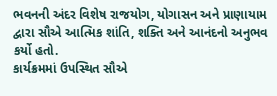ભવનની અંદર વિશેષ રાજયોગ, યોગાસન અને પ્રાણાયામ દ્વારા સૌએ આત્મિક શાંતિ, શક્તિ અને આનંદનો અનુભવ કર્યો હતો.
કાર્યક્રમમાં ઉપસ્થિત સૌએ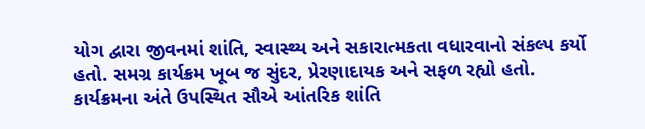યોગ દ્વારા જીવનમાં શાંતિ, સ્વાસ્થ્ય અને સકારાત્મકતા વધારવાનો સંકલ્પ કર્યો હતો. સમગ્ર કાર્યક્રમ ખૂબ જ સુંદર, પ્રેરણાદાયક અને સફળ રહ્યો હતો. કાર્યક્રમના અંતે ઉપસ્થિત સૌએ આંતરિક શાંતિ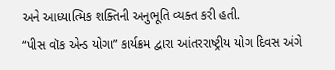અને આધ્યાત્મિક શક્તિની અનુભૂતિ વ્યક્ત કરી હતી.
“પીસ વૉક એન્ડ યોગા” કાર્યક્રમ દ્વારા આંતરરાષ્ટ્રીય યોગ દિવસ અંગે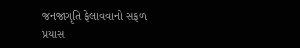જનજાગૃતિ ફેલાવવાનો સફળ પ્રયાસ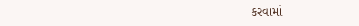કરવામાં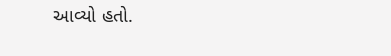આવ્યો હતો.